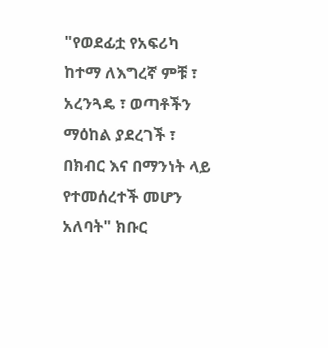"የወደፊቷ የአፍሪካ ከተማ ለእግረኛ ምቹ ፣ አረንጓዴ ፣ ወጣቶችን ማዕከል ያደረገች ፣ በክብር እና በማንነት ላይ የተመሰረተች መሆን አለባት" ክቡር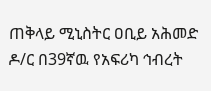ጠቅላይ ሚኒስትር ዐቢይ አሕመድ ዶ/ር በ39ኛዉ የአፍሪካ ኅብረት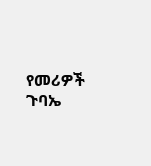የመሪዎች ጉባኤ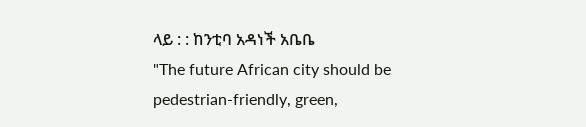ላይ : : ከንቲባ አዳነች አቤቤ
"The future African city should be pedestrian-friendly, green,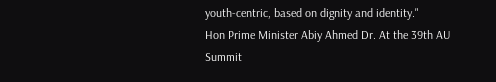youth-centric, based on dignity and identity."
Hon Prime Minister Abiy Ahmed Dr. At the 39th AU Summit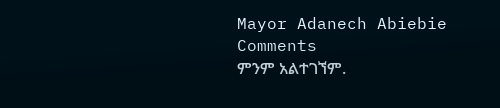Mayor Adanech Abiebie
Comments
ምንም አልተገኘም.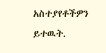አስተያየቶችዎን ይተዉት.